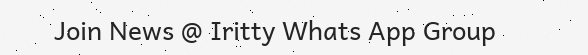Join News @ Iritty Whats App Group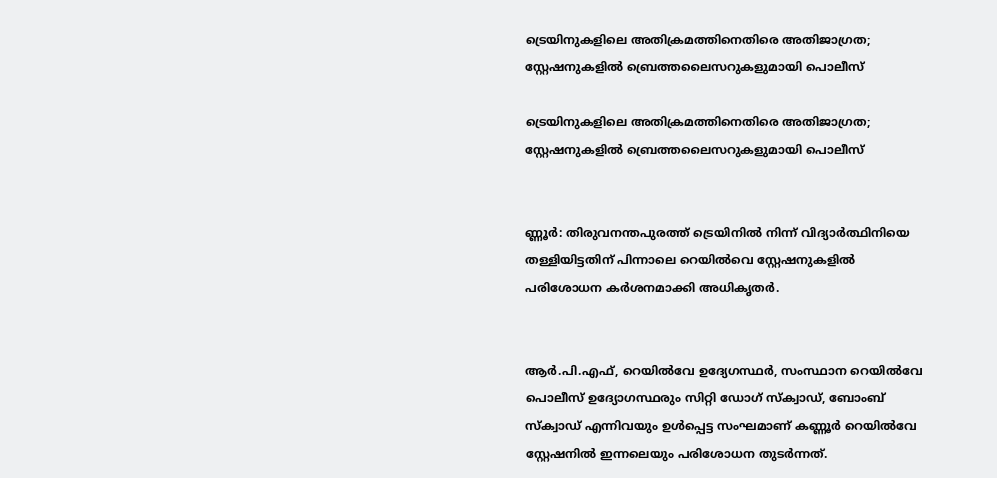ട്രെയിനുകളിലെ അതിക്രമത്തിനെതിരെ അതിജാഗ്രത; സ്റ്റേഷനുകളിൽ ബ്രെത്തലൈസറുകളുമായി പൊലീസ്

ട്രെയിനുകളിലെ അതിക്രമത്തിനെതിരെ അതിജാഗ്രത; സ്റ്റേഷനുകളിൽ ബ്രെത്തലൈസറുകളുമായി പൊലീസ്


ണ്ണൂർ: തിരുവനന്തപുരത്ത് ട്രെയിനില്‍ നിന്ന് വിദ്യാർത്ഥിനിയെ തള്ളിയിട്ടതിന് പിന്നാലെ റെയില്‍വെ സ്റ്റേഷനുകളില്‍ പരിശോധന കർശനമാക്കി അധികൃതർ.


ആർ.പി.എഫ്, റെയില്‍വേ ഉദ്യേഗസ്ഥർ, സംസ്ഥാന റെയില്‍വേ പൊലീസ് ഉദ്യോഗസ്ഥരും സിറ്റി ഡോഗ് സ്ക്വാഡ്, ബോംബ് സ്ക്വാഡ് എന്നിവയും ഉള്‍പ്പെട്ട സംഘമാണ് കണ്ണൂർ റെയില്‍വേ സ്റ്റേഷനില്‍ ഇന്നലെയും പരിശോധന തുടർന്നത്.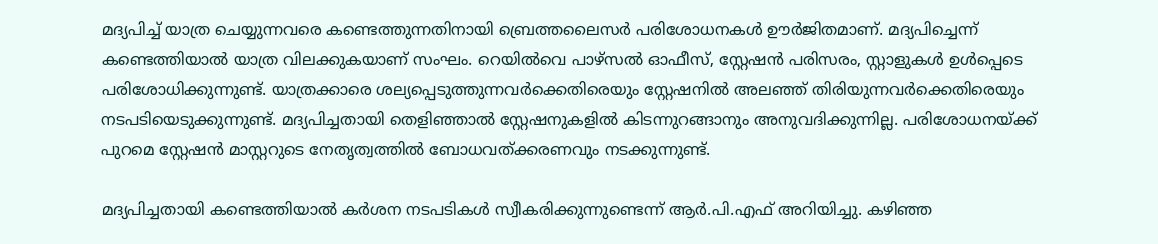മദ്യപിച്ച്‌ യാത്ര ചെയ്യുന്നവരെ കണ്ടെത്തുന്നതിനായി ബ്രെത്തലൈസർ പരിശോധനകള്‍ ഊർജിതമാണ്. മദ്യപിച്ചെന്ന് കണ്ടെത്തിയാല്‍ യാത്ര വിലക്കുകയാണ് സംഘം. റെയില്‍വെ പാഴ്സല്‍ ഓഫീസ്, സ്റ്റേഷൻ പരിസരം, സ്റ്റാളുകള്‍ ഉള്‍പ്പെടെ പരിശോധിക്കുന്നുണ്ട്. യാത്രക്കാരെ ശല്യപ്പെടുത്തുന്നവർക്കെതിരെയും സ്റ്റേഷനില്‍ അലഞ്ഞ് തിരിയുന്നവർക്കെതിരെയും നടപടിയെടുക്കുന്നുണ്ട്. മദ്യപിച്ചതായി തെളിഞ്ഞാല്‍ സ്റ്റേഷനുകളില്‍ കിടന്നുറങ്ങാനും അനുവദിക്കുന്നില്ല. പരിശോധനയ്ക്ക് പുറമെ സ്റ്റേഷൻ മാസ്റ്ററുടെ നേതൃത്വത്തില്‍ ബോധവത്ക്കരണവും നടക്കുന്നുണ്ട്.

മദ്യപിച്ചതായി കണ്ടെത്തിയാല്‍ കർശന നടപടികള്‍ സ്വീകരിക്കുന്നുണ്ടെന്ന് ആർ.പി.എഫ് അറിയിച്ചു. കഴിഞ്ഞ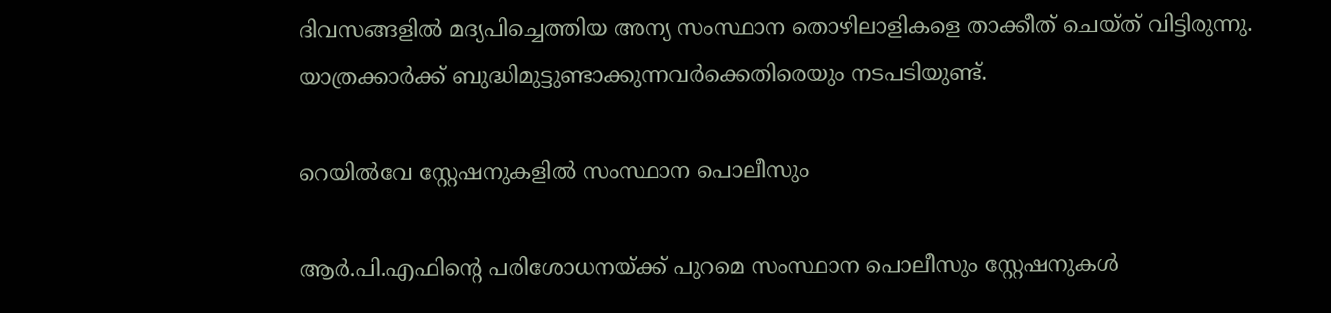ദിവസങ്ങളില്‍ മദ്യപിച്ചെത്തിയ അന്യ സംസ്ഥാന തൊഴിലാളികളെ താക്കീത് ചെയ്ത് വിട്ടിരുന്നു. യാത്രക്കാർക്ക് ബുദ്ധിമുട്ടുണ്ടാക്കുന്നവർക്കെതിരെയും നടപടിയുണ്ട്.

റെയില്‍വേ സ്റ്റേഷനുകളില്‍ സംസ്ഥാന പൊലീസും

ആർ.പി.എഫിന്റെ പരിശോധനയ്ക്ക് പുറമെ സംസ്ഥാന പൊലീസും സ്റ്റേഷനുകള്‍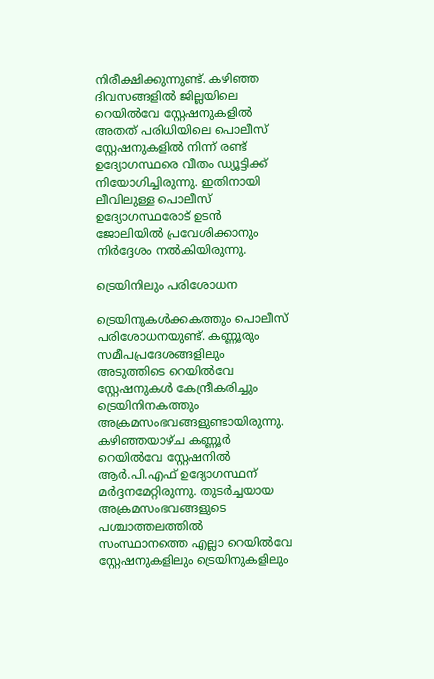നിരീക്ഷിക്കുന്നുണ്ട്. കഴിഞ്ഞ ദിവസങ്ങളില്‍ ജില്ലയിലെ റെയില്‍വേ സ്റ്റേഷനുകളില്‍ അതത് പരിധിയിലെ പൊലീസ് സ്റ്റേഷനുകളില്‍ നിന്ന് രണ്ട് ഉദ്യോഗസ്ഥരെ വീതം ഡ്യൂട്ടിക്ക് നിയോഗിച്ചിരുന്നു. ഇതിനായി ലീവിലുള്ള പൊലീസ് ഉദ്യോഗസ്ഥരോട് ഉടൻ ജോലിയില്‍ പ്രവേശിക്കാനും നിർദ്ദേശം നല്‍കിയിരുന്നു.

ട്രെയിനിലും പരിശോധന

ട്രെയിനുകള്‍ക്കകത്തും പൊലീസ് പരിശോധനയുണ്ട്. കണ്ണൂരും സമീപപ്രദേശങ്ങളിലും അടുത്തിടെ റെയില്‍വേ സ്റ്റേഷനുകള്‍ കേന്ദ്രീകരിച്ചും ട്രെയിനിനകത്തും അക്രമസംഭവങ്ങളുണ്ടായിരുന്നു. കഴിഞ്ഞയാഴ്ച കണ്ണൂർ റെയില്‍വേ സ്റ്റേഷനില്‍ ആർ.പി.എഫ് ഉദ്യോഗസ്ഥന് മർദ്ദനമേറ്റിരുന്നു. തുടർച്ചയായ അക്രമസംഭവങ്ങളുടെ പശ്ചാത്തലത്തില്‍ സംസ്ഥാനത്തെ എല്ലാ റെയില്‍വേ സ്റ്റേഷനുകളിലും ട്രെയിനുകളിലും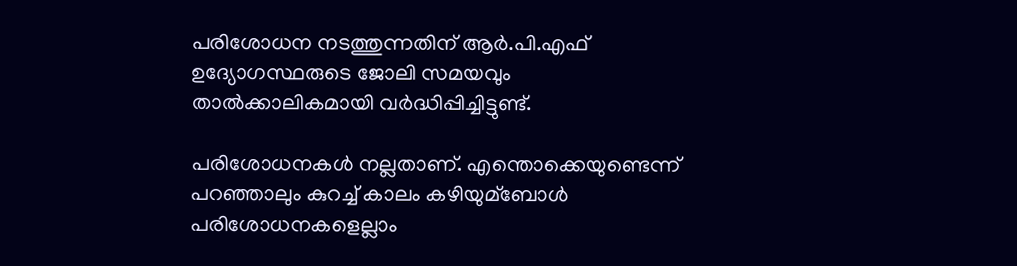പരിശോധന നടത്തുന്നതിന് ആർ.പി.എഫ് ഉദ്യോഗസ്ഥരുടെ ജോലി സമയവും താല്‍ക്കാലികമായി വർദ്ധിപ്പിച്ചിട്ടുണ്ട്.

പരിശോധനകള്‍ നല്ലതാണ്. എന്തൊക്കെയുണ്ടെന്ന് പറഞ്ഞാലും കുറച്ച്‌ കാലം കഴിയുമ്ബോള്‍ പരിശോധനകളെല്ലാം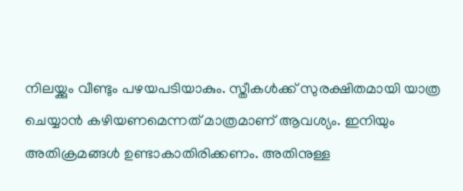നിലയ്ക്കും വീണ്ടും പഴയപടിയാകും. സ്തീകള്‍ക്ക് സുരക്ഷിതമായി യാത്ര ചെയ്യാൻ കഴിയണമെന്നത് മാത്രമാണ് ആവശ്യം. ഇനിയും അതിക്രമങ്ങള്‍ ഉണ്ടാകാതിരിക്കണം. അതിനുള്ള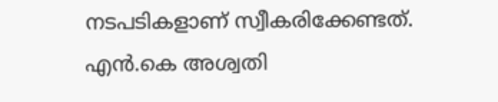നടപടികളാണ് സ്വീകരിക്കേണ്ടത്. എൻ.കെ അശ്വതി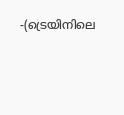-(ട്രെയിനിലെ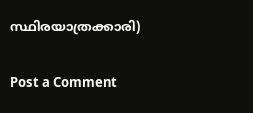സ്ഥിരയാത്രക്കാരി)

Post a Comment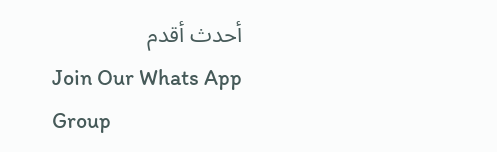أحدث أقدم
Join Our Whats App Group